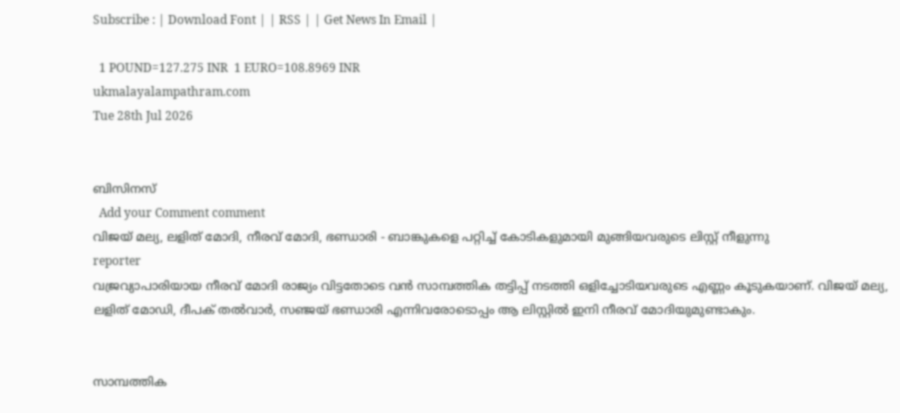Subscribe : | Download Font | | RSS | | Get News In Email |

  1 POUND=127.275 INR  1 EURO=108.8969 INR
ukmalayalampathram.com
Tue 28th Jul 2026


ബിസിനസ്‌
  Add your Comment comment
വിജയ് മല്യ, ലളിത് മോദി, നീരവ് മോദി, ഭണ്ഡാരി - ബാങ്കുകളെ പറ്റിച്ച് കോടികളുമായി മുങ്ങിയവരുടെ ലിസ്റ്റ് നീളുന്നു
reporter
വജ്രവ്യാപാരിയായ നീരവ് മോദി രാജ്യം വിട്ടതോടെ വന്‍ സാമ്പത്തിക തട്ടിപ്പ് നടത്തി ഒളിച്ചോടിയവരുടെ എണ്ണം കൂടുകയാണ്. വിജയ് മല്യ, ലളിത് മോഡി, ദീപക് തല്‍വാര്‍, സഞ്ജയ് ഭണ്ഡാരി എന്നിവരോടൊപ്പം ആ ലിസ്റ്റില്‍ ഇനി നീരവ് മോദിയുമുണ്ടാകും.


സാമ്പത്തിക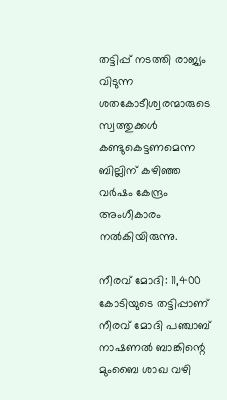തട്ടിപ്പ് നടത്തി രാജ്യം വിടുന്ന ശതകോടീശ്വരന്മാരുടെ സ്വത്തുക്കള്‍ കണ്ടുകെട്ടണമെന്ന ബില്ലിന് കഴിഞ്ഞ വര്‍ഷം കേന്ദ്രം അംഗീകാരം നല്‍കിയിരുന്നു.

നീരവ് മോദി: 11,400 കോടിയുടെ തട്ടിപ്പാണ് നീരവ് മോദി പഞ്ചാബ് നാഷണല്‍ ബാങ്കിന്റെ മുംബൈ ശാഖ വഴി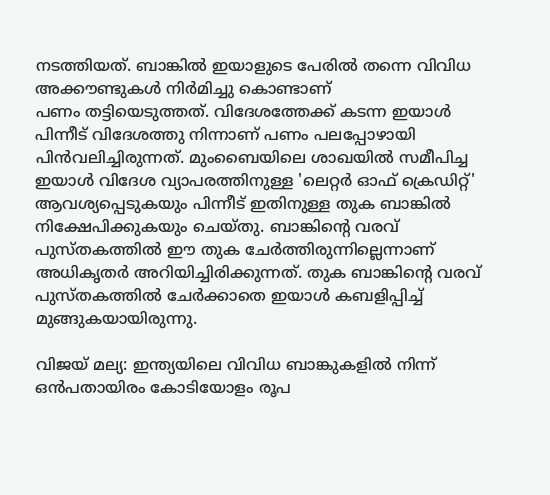നടത്തിയത്. ബാങ്കില്‍ ഇയാളുടെ പേരില്‍ തന്നെ വിവിധ അക്കൗണ്ടുകള്‍ നിര്‍മിച്ചു കൊണ്ടാണ്
പണം തട്ടിയെടുത്തത്. വിദേശത്തേക്ക് കടന്ന ഇയാള്‍ പിന്നീട് വിദേശത്തു നിന്നാണ് പണം പലപ്പോഴായി പിന്‍വലിച്ചിരുന്നത്. മുംബൈയിലെ ശാഖയില്‍ സമീപിച്ച ഇയാള്‍ വിദേശ വ്യാപരത്തിനുള്ള 'ലെറ്റര്‍ ഓഫ് ക്രെഡിറ്റ്' ആവശ്യപ്പെടുകയും പിന്നീട് ഇതിനുള്ള തുക ബാങ്കില്‍ നിക്ഷേപിക്കുകയും ചെയ്തു. ബാങ്കിന്റെ വരവ് പുസ്തകത്തില്‍ ഈ തുക ചേര്‍ത്തിരുന്നില്ലെന്നാണ് അധികൃതര്‍ അറിയിച്ചിരിക്കുന്നത്. തുക ബാങ്കിന്റെ വരവ് പുസ്തകത്തില്‍ ചേര്‍ക്കാതെ ഇയാള്‍ കബളിപ്പിച്ച് മുങ്ങുകയായിരുന്നു.

വിജയ് മല്യ: ഇന്ത്യയിലെ വിവിധ ബാങ്കുകളില്‍ നിന്ന് ഒന്‍പതായിരം കോടിയോളം രൂപ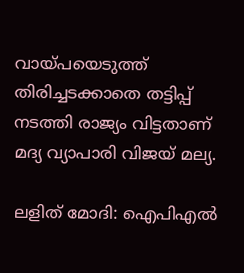വായ്പയെടുത്ത് തിരിച്ചടക്കാതെ തട്ടിപ്പ് നടത്തി രാജ്യം വിട്ടതാണ് മദ്യ വ്യാപാരി വിജയ് മല്യ.

ലളിത് മോദി: ഐപിഎല്‍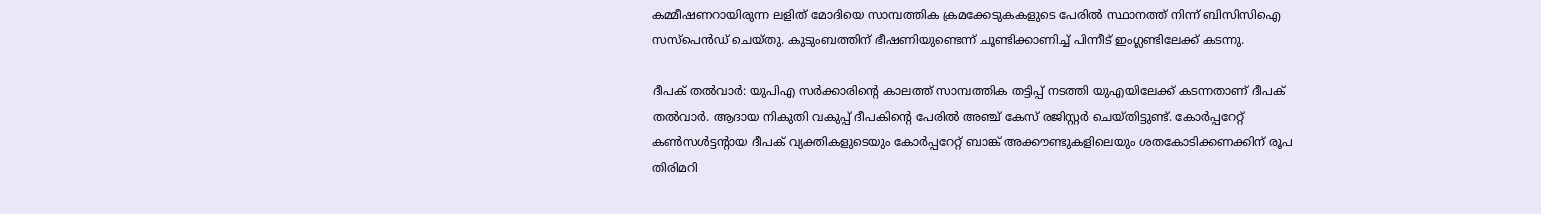കമ്മീഷണറായിരുന്ന ലളിത് മോദിയെ സാമ്പത്തിക ക്രമക്കേടുകകളുടെ പേരില്‍ സ്ഥാനത്ത് നിന്ന് ബിസിസിഐ സസ്‌പെന്‍ഡ് ചെയ്തു. കുടുംബത്തിന് ഭീഷണിയുണ്ടെന്ന് ചൂണ്ടിക്കാണിച്ച് പിന്നീട് ഇംഗ്ലണ്ടിലേക്ക് കടന്നു.

ദീപക് തല്‍വാര്‍: യുപിഎ സര്‍ക്കാരിന്റെ കാലത്ത് സാമ്പത്തിക തട്ടിപ്പ് നടത്തി യുഎയിലേക്ക് കടന്നതാണ് ദീപക് തല്‍വാര്‍. ആദായ നികുതി വകുപ്പ് ദീപകിന്റെ പേരില്‍ അഞ്ച് കേസ് രജിസ്റ്റര്‍ ചെയ്തിട്ടുണ്ട്. കോര്‍പ്പറേറ്റ് കണ്‍സള്‍ട്ടന്റായ ദീപക് വ്യക്തികളുടെയും കോര്‍പ്പറേറ്റ് ബാങ്ക് അക്കൗണ്ടുകളിലെയും ശതകോടിക്കണക്കിന് രൂപ തിരിമറി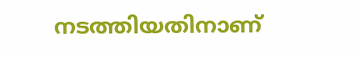നടത്തിയതിനാണ്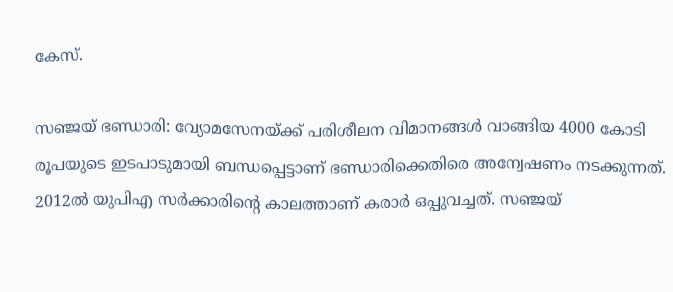കേസ്.

സഞ്ജയ് ഭണ്ഡാരി: വ്യോമസേനയ്ക്ക് പരിശീലന വിമാനങ്ങള്‍ വാങ്ങിയ 4000 കോടി രൂപയുടെ ഇടപാടുമായി ബന്ധപ്പെട്ടാണ് ഭണ്ഡാരിക്കെതിരെ അന്വേഷണം നടക്കുന്നത്. 2012ല്‍ യുപിഎ സര്‍ക്കാരിന്റെ കാലത്താണ് കരാര്‍ ഒപ്പുവച്ചത്. സഞ്ജയ്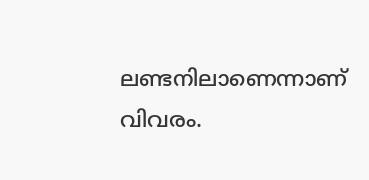ലണ്ടനിലാണെന്നാണ് വിവരം.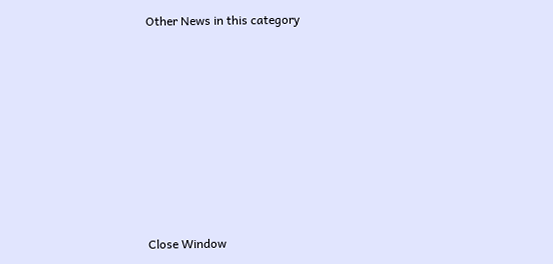Other News in this category








Close Window